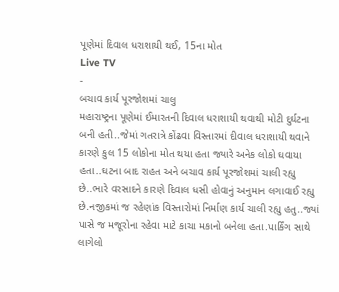પૂણેમાં દિવાલ ધરાશાયી થઈ, 15ના મોત
Live TV
-
બચાવ કાર્ય પૂરજોશમાં ચાલુ
મહારાષ્ટ્રના પૂણેમાં ઈમારતની દિવાલ ધરાશાયી થવાથી મોટી દુર્ઘટના બની હતી..જેમાં ગતરાત્રે કોંઢવા વિસ્તારમાં દીવાલ ધરાશાયી થવાને કારણે કુલ 15 લોકોના મોત થયા હતા જ્યારે અનેક લોકો ઘવાયા હતા..ઘટના બાદ રાહત અને બચાવ કાર્ય પૂરજોશમાં ચાલી રહ્યુ છે..ભારે વરસાદને કારણે દિવાલ ધસી હોવાનું અનુમાન લગાવાઈ રહ્યુ છે.નજીકમાં જ રહેણાંક વિસ્તારોમાં નિર્માણ કાર્ય ચાલી રહ્યુ હતુ..જ્યાં પાસે જ મજૂરોના રહેવા માટે કાચા મકાનો બનેલા હતા.પાર્કિંગ સાથે લાગેલો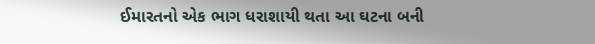ઈમારતનો એક ભાગ ધરાશાયી થતા આ ઘટના બની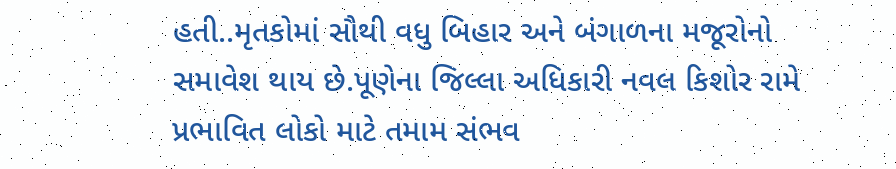હતી..મૃતકોમાં સૌથી વધુ બિહાર અને બંગાળના મજૂરોનો સમાવેશ થાય છે.પૂણેના જિલ્લા અધિકારી નવલ કિશોર રામે પ્રભાવિત લોકો માટે તમામ સંભવ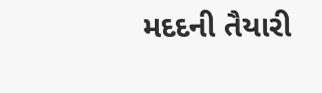મદદની તૈયારી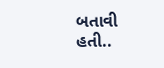બતાવી હતી..